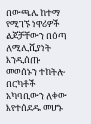በውጫሌ ከተማ የሚገኙ ነዋሪዎች ልጆቻቸውን በዕጣ ለሚሊሺያነት እንዲሰጡ መወሰኑን ተከትሎ በርካቶች አካባቢውን ለቀው እየተሰደዱ መሆኑ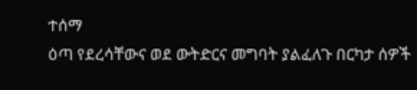ተሰማ
ዕጣ የደረሳቸውና ወደ ውትድርና መግባት ያልፈለጉ በርካታ ሰዎች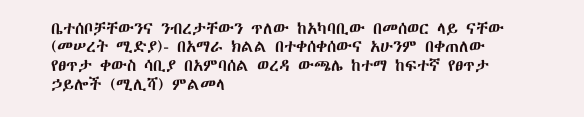ቤተሰቦቻቸውንና ንብረታቸውን ጥለው ከአካባቢው በመሰወር ላይ ናቸው
(መሠረት ሚድያ)- በአማራ ክልል በተቀሰቀሰውና አሁንም በቀጠለው የፀጥታ ቀውስ ሳቢያ በአምባሰል ወረዳ ውጫሌ ከተማ ከፍተኛ የፀጥታ ኃይሎች (ሚሊሻ) ምልመላ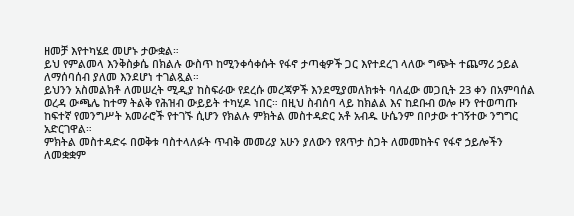ዘመቻ እየተካሄደ መሆኑ ታውቋል።
ይህ የምልመላ እንቅስቃሴ በክልሉ ውስጥ ከሚንቀሳቀሱት የፋኖ ታጣቂዎች ጋር እየተደረገ ላለው ግጭት ተጨማሪ ኃይል ለማሰባሰብ ያለመ እንደሆነ ተገልጿል።
ይህንን አስመልክቶ ለመሠረት ሚዲያ ከስፍራው የደረሱ መረጃዎች እንደሚያመለክቱት ባለፈው መጋቢት 23 ቀን በአምባሰል ወረዳ ውጫሌ ከተማ ትልቅ የሕዝብ ውይይት ተካሂዶ ነበር። በዚህ ስብሰባ ላይ ከክልል እና ከደቡብ ወሎ ዞን የተወጣጡ ከፍተኛ የመንግሥት አመራሮች የተገኙ ሲሆን የክልሉ ምክትል መስተዳድር አቶ አብዱ ሁሴንም በቦታው ተገኝተው ንግግር አድርገዋል።
ምክትል መስተዳድሩ በወቅቱ ባስተላለፉት ጥብቅ መመሪያ አሁን ያለውን የጸጥታ ስጋት ለመመከትና የፋኖ ኃይሎችን ለመቋቋም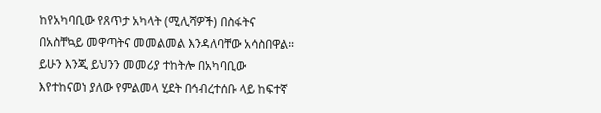ከየአካባቢው የጸጥታ አካላት (ሚሊሻዎች) በስፋትና በአስቸኳይ መዋጣትና መመልመል እንዳለባቸው አሳስበዋል።
ይሁን እንጂ ይህንን መመሪያ ተከትሎ በአካባቢው እየተከናወነ ያለው የምልመላ ሂደት በኅብረተሰቡ ላይ ከፍተኛ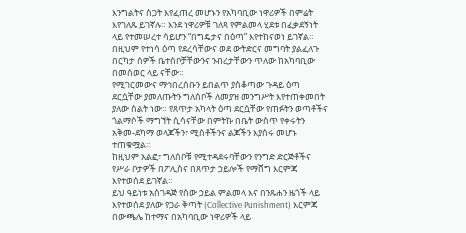እንግልትና ስጋት እየፈጠረ መሆኑን የአካባቢው ነዋሪዎች በምሬት እየገለጹ ይገኛሉ። እንደ ነዋሪዎቹ ገለጻ የምልመላ ሂደቱ በፈቃደኝነት ላይ የተመሠረተ ሳይሆን “በግዴታና በዕጣ” እየተከናወነ ይገኛል።
በዚህም የተነሳ ዕጣ የደረሳቸውና ወደ ውትድርና መግባት ያልፈለጉ በርካታ ሰዎች ቤተሰቦቻቸውንና ንብረታቸውን ጥለው ከአካባቢው በመሰወር ላይ ናቸው።
የሚገርመውና ማኅበረሰቡን ይበልጥ ያስቆጣው ጉዳይ ዕጣ ደርሷቸው ያመለጡትን ግለሰቦች ለመያዝ መንግሥት እየተጠቀመበት ያለው ስልት ነው። የጸጥታ አካላት ዕጣ ደርሷቸው የጠፉትን ወጣቶችና ጎልማሶች ማግኘት ሲሳናቸው በምትኩ በቤት ውስጥ የቀሩትን አቅመ-ደካማ ወላጆችን፣ ሚስቶችንና ልጆችን እያሰሩ መሆኑ ተጠቁሟል።
ከዚህም አልፎ፣ ግለሰቦቹ የሚተዳደሩባቸውን የንግድ ድርጅቶችና የሥራ ቦታዎች በፖሊስና በጸጥታ ኃይሎች የማሸግ እርምጃ እየተወሰደ ይገኛል።
ይህ ዓይነቱ አስገዳጅ የሰው ኃይል ምልመላ እና በንጹሐን ዜጎች ላይ እየተወሰደ ያለው የጋራ ቅጣት (Collective Punishment) እርምጃ በውጫሌ ከተማና በአካባቢው ነዋሪዎች ላይ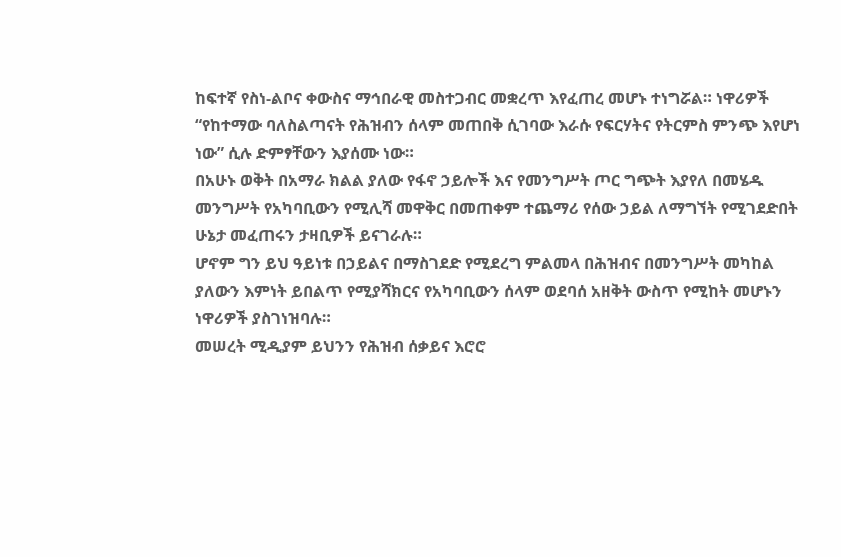ከፍተኛ የስነ-ልቦና ቀውስና ማኅበራዊ መስተጋብር መቋረጥ እየፈጠረ መሆኑ ተነግሯል። ነዋሪዎች “የከተማው ባለስልጣናት የሕዝብን ሰላም መጠበቅ ሲገባው እራሱ የፍርሃትና የትርምስ ምንጭ እየሆነ ነው” ሲሉ ድምፃቸውን እያሰሙ ነው።
በአሁኑ ወቅት በአማራ ክልል ያለው የፋኖ ኃይሎች እና የመንግሥት ጦር ግጭት እያየለ በመሄዱ መንግሥት የአካባቢውን የሚሊሻ መዋቅር በመጠቀም ተጨማሪ የሰው ኃይል ለማግኘት የሚገደድበት ሁኔታ መፈጠሩን ታዛቢዎች ይናገራሉ።
ሆኖም ግን ይህ ዓይነቱ በኃይልና በማስገደድ የሚደረግ ምልመላ በሕዝብና በመንግሥት መካከል ያለውን እምነት ይበልጥ የሚያሻክርና የአካባቢውን ሰላም ወደባሰ አዘቅት ውስጥ የሚከት መሆኑን ነዋሪዎች ያስገነዝባሉ።
መሠረት ሚዲያም ይህንን የሕዝብ ሰቃይና እሮሮ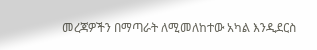መረጃዎችን በማጣራት ለሚመለከተው አካል እንዲደርስ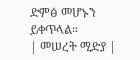ድምፅ መሆኑን ይቀጥላል።
| መሠረት ሚድያ |